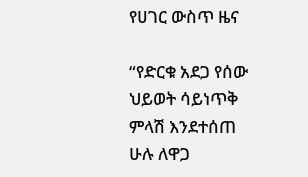የሀገር ውስጥ ዜና

“የድርቁ አደጋ የሰው ህይወት ሳይነጥቅ ምላሽ እንደተሰጠ ሁሉ ለዋጋ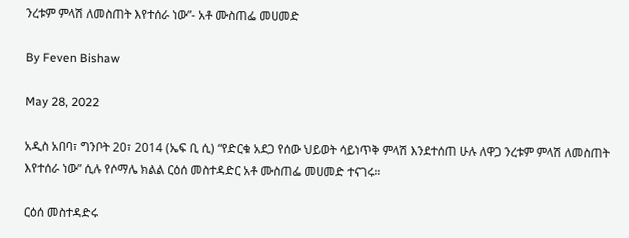ንረቱም ምላሽ ለመስጠት እየተሰራ ነው”- አቶ ሙስጠፌ መሀመድ

By Feven Bishaw

May 28, 2022

አዲስ አበባ፣ ግንቦት 20፣ 2014 (ኤፍ ቢ ሲ) “የድርቁ አደጋ የሰው ህይወት ሳይነጥቅ ምላሽ እንደተሰጠ ሁሉ ለዋጋ ንረቱም ምላሽ ለመስጠት እየተሰራ ነው” ሲሉ የሶማሌ ክልል ርዕሰ መስተዳድር አቶ ሙስጠፌ መሀመድ ተናገሩ።

ርዕሰ መስተዳድሩ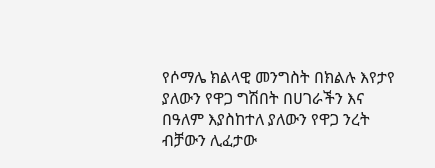የሶማሌ ክልላዊ መንግስት በክልሉ እየታየ ያለውን የዋጋ ግሽበት በሀገራችን እና በዓለም እያስከተለ ያለውን የዋጋ ንረት ብቻውን ሊፈታው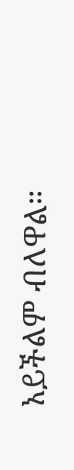አይችልም ብለዋል።